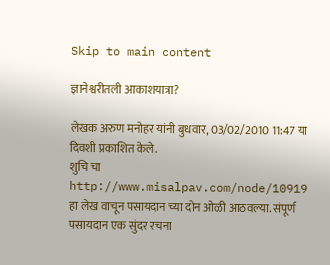Skip to main content

ज्ञानेश्वरीतली आकाशयात्रा?

लेखक अरुण मनोहर यांनी बुधवार, 03/02/2010 11:47 या दिवशी प्रकाशित केले.
शुचि चा http://www.misalpav.com/node/10919 हा लेख वाचून पसायदान च्या दोन ओळी आठवल्या. संपूर्ण पसायदान एक सुंदर रचना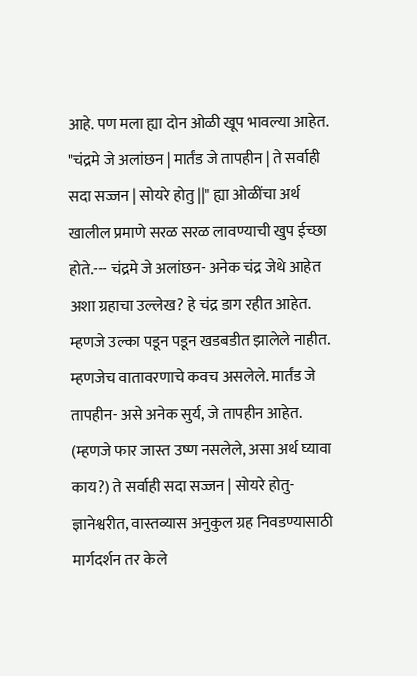आहे. पण मला ह्या दोन ओळी खूप भावल्या आहेत. "चंद्रमे जे अलांछन | मार्तंड जे तापहीन | ते सर्वाही सदा सज्जन | सोयरे होतु ||" ह्या ओळींचा अर्थ खालील प्रमाणे सरळ सरळ लावण्याची खुप ईच्छा होते.--- चंद्रमे जे अलांछन- अनेक चंद्र जेथे आहेत अशा ग्रहाचा उल्लेख? हे चंद्र डाग रहीत आहेत. म्हणजे उल्का पडून पडून खडबडीत झालेले नाहीत. म्हणजेच वातावरणाचे कवच असलेले. मार्तंड जे तापहीन- असे अनेक सुर्य, जे तापहीन आहेत. (म्हणजे फार जास्त उष्ण नसलेले, असा अर्थ घ्यावा काय?) ते सर्वाही सदा सज्जन | सोयरे होतु- ज्ञानेश्वरीत, वास्तव्यास अनुकुल ग्रह निवडण्यासाठी मार्गदर्शन तर केले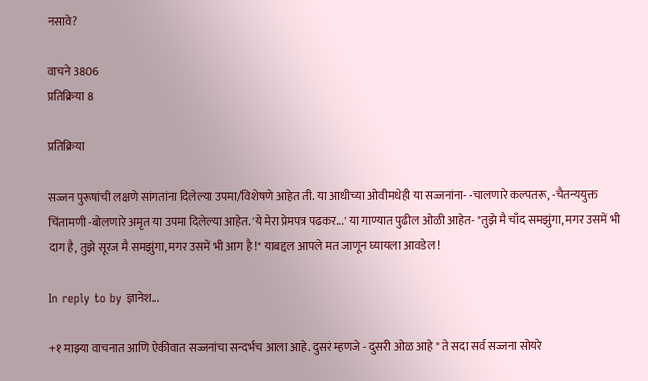नसावे?

वाचने 3806
प्रतिक्रिया 8

प्रतिक्रिया

सज्जन पुरूषांची लक्षणे सांगतांना दिलेल्या उपमा/विशेषणे आहेत ती. या आधीच्या ओवीमधेही या सज्जनांना- -चालणारे कल्पतरू, -चैतन्ययुक्त चिंतामणी -बोलणारे अमृत या उपमा दिलेल्या आहेत. 'ये मेरा प्रेमपत्र पढकर...' या गाण्यात पुढील ओळी आहेत- "तुझे मै चाँद समझुंगा, मगर उसमें भी दाग है, तुझे सूरज मै समझुंगा, मगर उसमें भी आग है !" याबद्दल आपले मत जाणून घ्यायला आवडेल !

In reply to by ज्ञानेश...

+१ माझ्या वाचनात आणि ऐकीवात सज्जनांचा सन्दर्भच आला आहे. दुसरं म्हणजे - दुसरी ओळ आहे " ते सदा सर्व सज्जना सोयरे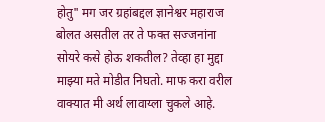होतु" मग जर ग्रहांबद्दल ज्ञानेश्वर महाराज बोलत असतील तर ते फक्त सज्जनांना सोयरे कसे होऊ शकतील? तेव्हा हा मुद्दा माझ्या मते मोडीत निघतो. माफ करा वरील वाक्यात मी अर्थ लावाय्ला चुकले आहे.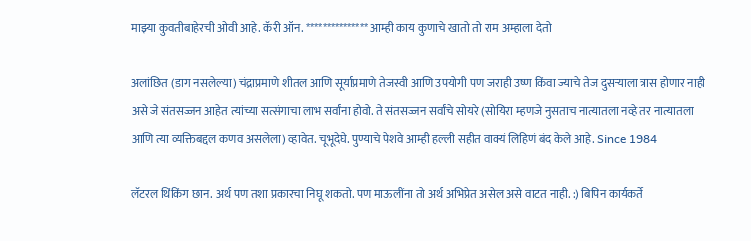माझ्या कुवतीबाहेरची ओवी आहे. कॅरी ऑन. *************** आम्ही काय कुणाचे खातो तो राम अम्हाला देतो

अलांछित (डाग नसलेल्या) चंद्राप्रमाणे शीतल आणि सूर्याप्रमाणे तेजस्वी आणि उपयोगी पण जराही उष्ण किंवा ज्याचे तेज दुसर्‍याला त्रास होणार नाही असे जे संतसज्जन आहेत त्यांच्या सत्संगाचा लाभ सर्वांना होवो. ते संतसज्जन सर्वांचे सोयरे (सोयिरा म्हणजे नुसताच नात्यातला नव्हे तर नात्यातला आणि त्या व्यक्तिबद्दल कणव असलेला) व्हावेत. चूभूदेघे. पुण्याचे पेशवे आम्ही हल्ली सहीत वाक्यं लिहिणं बंद केले आहे. Since 1984

लॅटरल थिंकिंग छान. अर्थ पण तशा प्रकारचा निघू शकतो. पण माऊलींना तो अर्थ अभिप्रेत असेल असे वाटत नाही. :) बिपिन कार्यकर्ते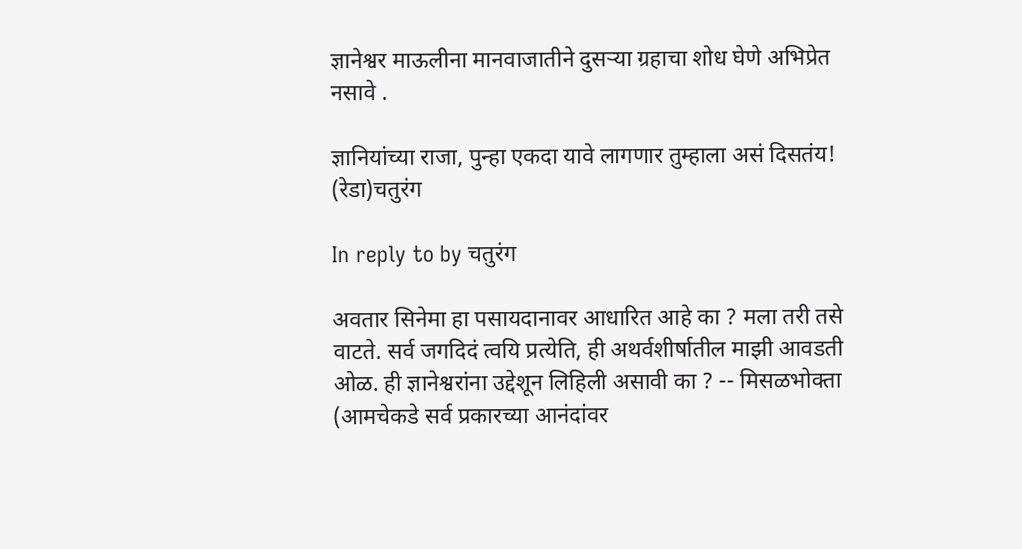ज्ञानेश्वर माऊलीना मानवाजातीने दुसर्‍या ग्रहाचा शोध घेणे अभिप्रेत नसावे .

ज्ञानियांच्या राजा, पुन्हा एकदा यावे लागणार तुम्हाला असं दिसतंय! (रेडा)चतुरंग

In reply to by चतुरंग

अवतार सिनेमा हा पसायदानावर आधारित आहे का ? मला तरी तसे वाटते. सर्व जगदिदं त्वयि प्रत्येति, ही अथर्वशीर्षातील माझी आवडती ओळ. ही ज्ञानेश्वरांना उद्देशून लिहिली असावी का ? -- मिसळभोक्ता (आमचेकडे सर्व प्रकारच्या आनंदांवर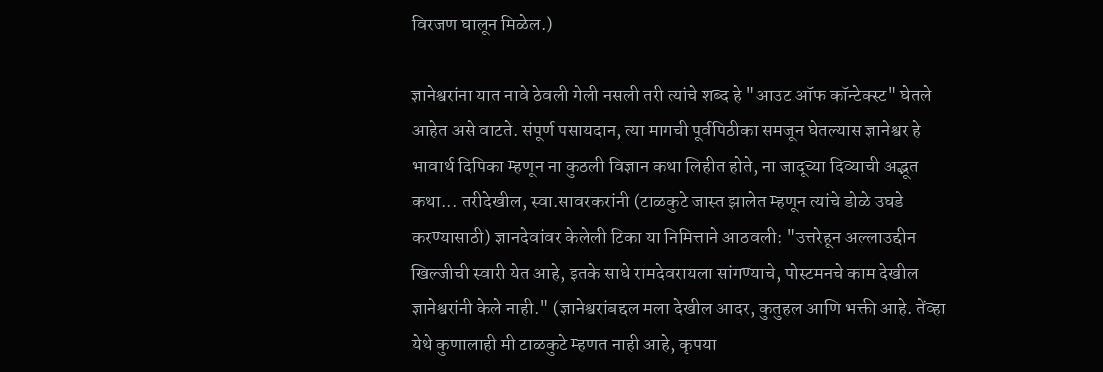विरजण घालून मिळेल.)

ज्ञानेश्वरांना यात नावे ठेवली गेली नसली तरी त्यांचे शब्द हे "आउट ऑफ कॉन्टेक्स्ट" घेतले आहेत असे वाटते. संपूर्ण पसायदान, त्या मागची पूर्वपिठीका समजून घेतल्यास ज्ञानेश्वर हे भावार्थ दिपिका म्हणून ना कुठली विज्ञान कथा लिहीत होते, ना जादूच्या दिव्याची अद्भूत कथा... तरीदेखील, स्वा.सावरकरांनी (टाळकुटे जास्त झालेत म्हणून त्यांचे डोळे उघडे करण्यासाठी) ज्ञानदेवांवर केलेली टिका या निमित्ताने आठवली: "उत्तरेहून अल्लाउद्दीन खिल्जीची स्वारी येत आहे, इतके साधे रामदेवरायला सांगण्याचे, पोस्टमनचे काम देखील ज्ञानेश्वरांनी केले नाही." (ज्ञानेश्वरांबद्दल मला देखील आदर, कुतुहल आणि भक्ती आहे. तेंव्हा येथे कुणालाही मी टाळकुटे म्हणत नाही आहे, कृपया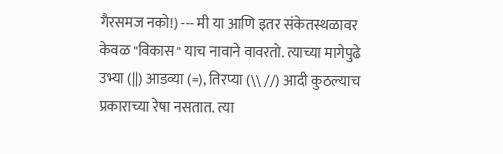गैरसमज नको!) --- मी या आणि इतर संकेतस्थळावर केवळ "विकास" याच नावाने वावरतो. त्याच्या मागेपुढे उभ्या (||) आडव्या (=), तिरप्या (\\ //) आदी कुठल्याच प्रकाराच्या रेषा नसतात. त्या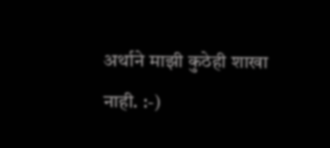अर्थाने माझी कुठेही शाखा नाही. :-)